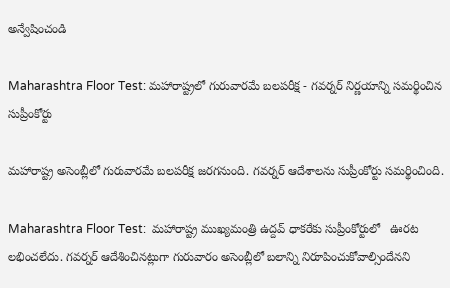అన్వేషించండి

Maharashtra Floor Test: మహారాష్ట్రలో గురువారమే బలపరీక్ష - గవర్నర్ నిర్ణయాన్ని సమర్థించిన సుప్రీంకోర్టు

మహారాష్ట్ర అసెంబ్లీలో గురువారమే బలపరీక్ష జరగనుంది. గవర్నర్ ఆదేశాలను సుప్రీంకోర్టు సమర్థించింది.

Maharashtra Floor Test:  మహారాష్ట్ర ముఖ్యమంత్రి ఉద్దవ్ ధాకరేకు సుప్రీంకోర్టులో   ఊరట లభించలేదు. గవర్నర్ ఆదేశించినట్లుగా గురువారం అసెంబ్లీలో బలాన్ని నిరూపించుకోవాల్సిందేనని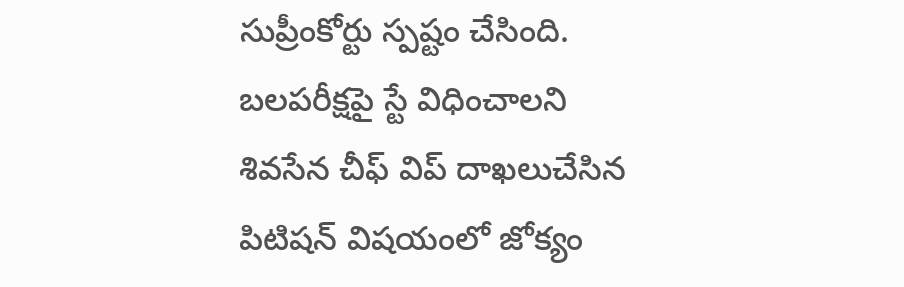సుప్రీంకోర్టు స్పష్టం చేసింది.  బలపరీక్షపై స్టే విధించాలని శివసేన చీఫ్ విప్ దాఖలుచేసిన పిటిషన్ విషయంలో జోక్యం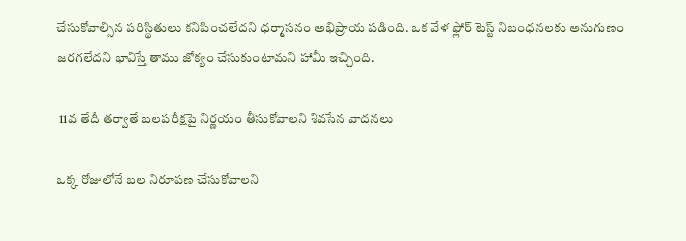చేసుకోవాల్సిన పరిస్థితులు కనిపించలేదని ధర్మాసనం అభిప్రాయ పడింది. ఒక వేళ ఫ్లోర్ టెస్ట్ నిబంధనలకు అనుగుణం జరగలేదని భావిస్తే తాము జోక్యం చేసుకుంటామని హామీ ఇచ్చింది.

 11వ తేదీ తర్వాతే బలపరీక్షపై నిర్ణయం తీసుకోవాలని శివసేన వాదనలు

ఒక్క రోజులోనే బల నిరూపణ చేసుకోవాలని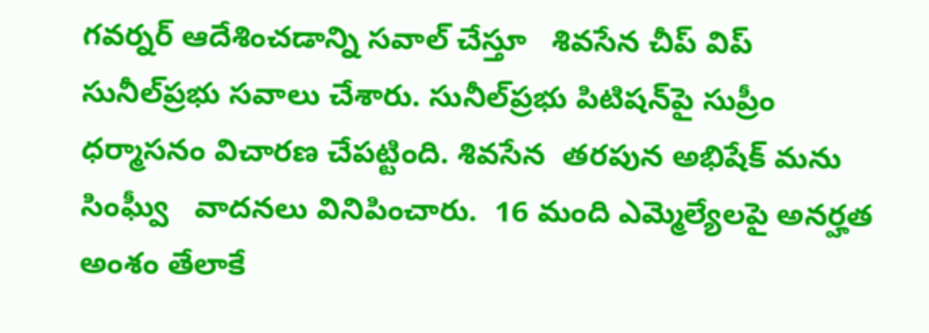గవర్నర్ ఆదేశించడాన్ని సవాల్ చేస్తూ   శివసేన చీప్ విప్ సునీల్‌ప్రభు సవాలు చేశారు. సునీల్‌ప్రభు పిటిషన్‌పై సుప్రీం ధర్మాసనం విచారణ చేపట్టింది. శివసేన  తరపున అభిషేక్ మను సింఘ్వీ   వాదనలు వినిపించారు.  16 మంది ఎమ్మెల్యేలపై అనర్హత అంశం తేలాకే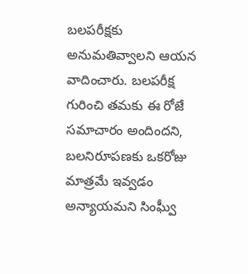బలపరీక్షకు అనుమతివ్వాలని ఆయన వాదించారు. బలపరీక్ష గురించి తమకు ఈ రోజే సమాచారం అందిందని, బలనిరూపణకు ఒకరోజు మాత్రమే ఇవ్వడం అన్యాయమని సింఘ్వీ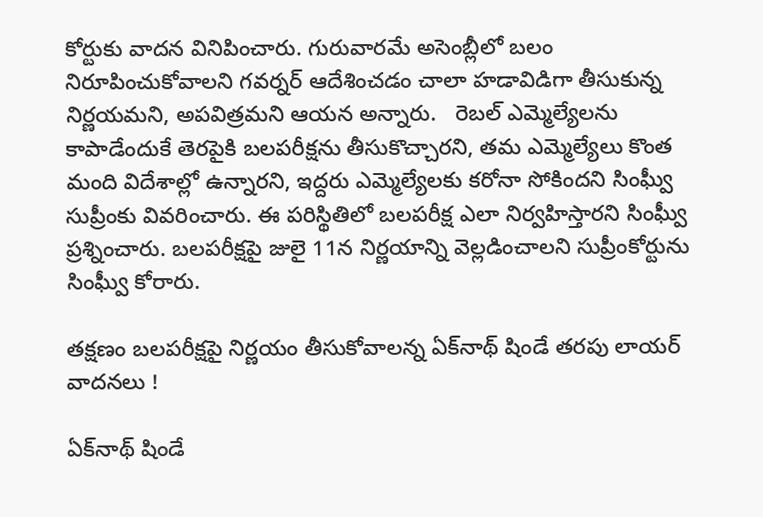కోర్టుకు వాదన వినిపించారు. గురువారమే అసెంబ్లీలో బలం నిరూపించుకోవాలని గవర్నర్ ఆదేశించడం చాలా హడావిడిగా తీసుకున్న నిర్ణయమని, అపవిత్రమని ఆయన అన్నారు.   రెబల్ ఎమ్మెల్యేలను కాపాడేందుకే తెరపైకి బలపరీక్షను తీసుకొచ్చారని, తమ ఎమ్మెల్యేలు కొంత మంది విదేశాల్లో ఉన్నారని, ఇద్దరు ఎమ్మెల్యేలకు కరోనా సోకిందని సింఘ్వీ సుప్రీంకు వివరించారు. ఈ పరిస్థితిలో బలపరీక్ష ఎలా నిర్వహిస్తారని సింఘ్వీ ప్రశ్నించారు. బలపరీక్షపై జులై 11న నిర్ణయాన్ని వెల్లడించాలని సుప్రీంకోర్టును సింఘ్వీ కోరారు.

తక్షణం బలపరీక్షపై నిర్ణయం తీసుకోవాలన్న ఏక్‌నాథ్ షిండే తరపు లాయర్ వాదనలు !

ఏక్‌నాథ్ షిండే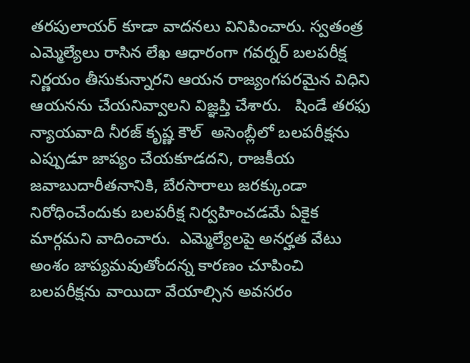తరపులాయర్ కూడా వాదనలు వినిపించారు. స్వతంత్ర ఎమ్మెల్యేలు రాసిన లేఖ ఆధారంగా గవర్నర్ బలపరీక్ష నిర్ణయం తీసుకున్నారని ఆయన రాజ్యంగపరమైన విధిని ఆయనను చేయనివ్వాలని విజ్ఞప్తి చేశారు.   షిండే తరఫు న్యాయవాది నీరజ్ కృష్ణ కౌల్  అసెంబ్లీలో బలపరీక్షను ఎప్పుడూ జాప్యం చేయకూడదని, రాజకీయ జవాబుదారీతనానికి, బేరసారాలు జరక్కుండా నిరోధించేందుకు బలపరీక్ష నిర్వహించడమే ఏకైక మార్గమని వాదించారు.  ఎమ్మెల్యేలపై అనర్హత వేటు అంశం జాప్యమవుతోందన్న కారణం చూపించి బలపరీక్షను వాయిదా వేయాల్సిన అవసరం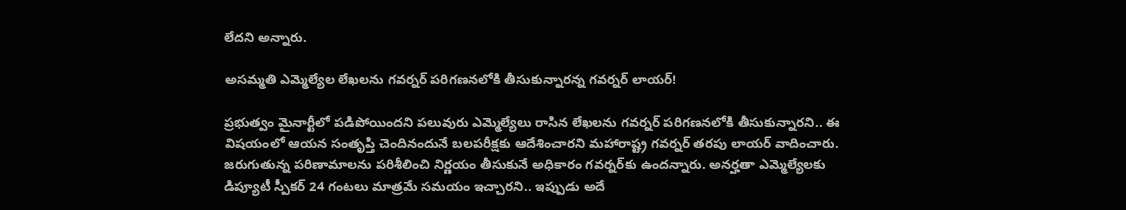లేదని అన్నారు.

అసమ్మతి ఎమ్మెల్యేల లేఖలను గవర్నర్ పరిగణనలోకి తీసుకున్నారన్న గవర్నర్ లాయర్!

ప్రభుత్వం మైనార్టీలో పడిపోయిందని పలువురు ఎమ్మెల్యేలు రాసిన లేఖలను గవర్నర్ పరిగణనలోకి తీసుకున్నారని.. ఈ విషయంలో ఆయన సంతృప్తి చెందినందునే బలపరీక్షకు ఆదేశించారని మహారాష్ట్ర గవర్నర్ తరపు లాయర్ వాదించారు. జరుగుతున్న పరిణామాలను పరిశీలించి నిర్ణయం తీసుకునే అధికారం గవర్నర్‌కు ఉందన్నారు. అనర్హతా ఎమ్మెల్యేలకు డిప్యూటీ స్పీకర్ 24 గంటలు మాత్రమే సమయం ఇచ్చారని.. ఇప్పుడు అదే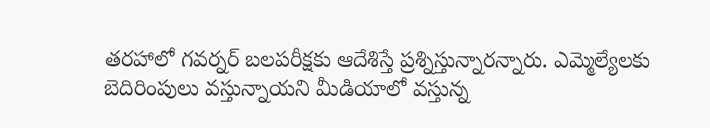తరహాలో గవర్నర్ బలపరీక్షకు ఆదేశిస్తే ప్రశ్నిస్తున్నారన్నారు. ఎమ్మెల్యేలకు బెదిరింపులు వస్తున్నాయని మీడియాలో వస్తున్న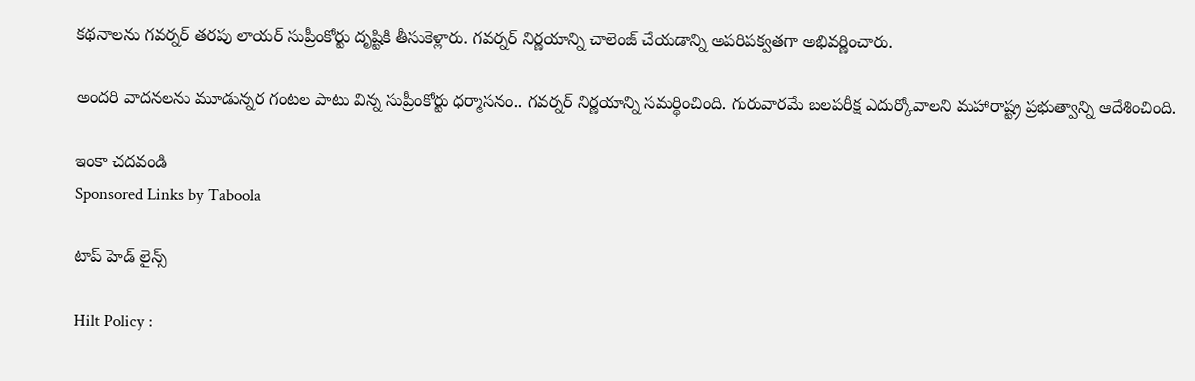కథనాలను గవర్నర్ తరపు లాయర్ సుప్రీంకోర్టు దృష్టికి తీసుకెళ్లారు. గవర్నర్ నిర్ణయాన్ని చాలెంజ్ చేయడాన్ని అపరిపక్వతగా అభివర్ణించారు.

అందరి వాదనలను మూడున్నర గంటల పాటు విన్న సుప్రీంకోర్టు ధర్మాసనం.. గవర్నర్ నిర్ణయాన్ని సమర్థించింది. గురువారమే బలపరీక్ష ఎదుర్కోవాలని మహారాష్ట్ర ప్రభుత్వాన్ని ఆదేశించింది.

ఇంకా చదవండి
Sponsored Links by Taboola

టాప్ హెడ్ లైన్స్

Hilt Policy :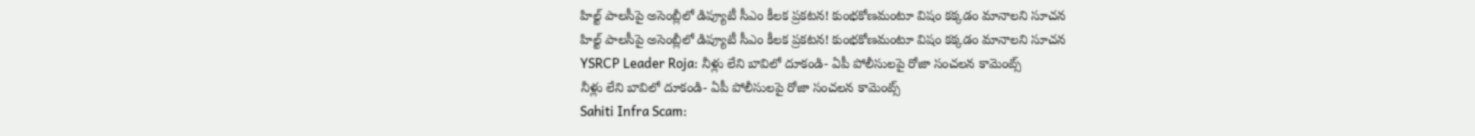హిల్ట్ పాలసీపై అసెంబ్లీలో డిప్యూటీ సీఎం కీలక ప్రకటన! కుంభకోణమంటూ విషం కక్కడం మానాలని సూచన
హిల్ట్ పాలసీపై అసెంబ్లీలో డిప్యూటీ సీఎం కీలక ప్రకటన! కుంభకోణమంటూ విషం కక్కడం మానాలని సూచన
YSRCP Leader Roja: నీళ్లు లేని బావిలో దూకండి- ఏపీ పోలీసులపై రోజా సంచలన కామెంట్స్
నీళ్లు లేని బావిలో దూకండి- ఏపీ పోలీసులపై రోజా సంచలన కామెంట్స్
Sahiti Infra Scam: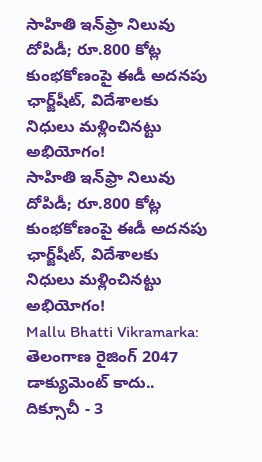సాహితి ఇన్‌ఫ్రా నిలువు దోపిడీ; రూ.800 కోట్ల కుంభకోణంపై ఈడీ అదనపు ఛార్జ్‌షీట్‌, విదేశాలకు నిధులు మళ్లించినట్టు అభియోగం!
సాహితి ఇన్‌ఫ్రా నిలువు దోపిడీ; రూ.800 కోట్ల కుంభకోణంపై ఈడీ అదనపు ఛార్జ్‌షీట్‌, విదేశాలకు నిధులు మళ్లించినట్టు అభియోగం!
Mallu Bhatti Vikramarka: తెలంగాణ రైజింగ్ 2047 డాక్యుమెంట్ కాదు.. దిక్సూచీ - 3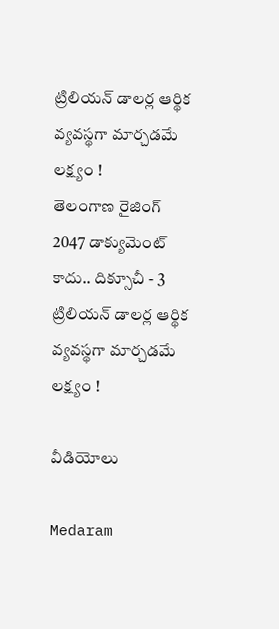ట్రిలియన్ డాలర్ల ఆర్థిక వ్యవస్థగా మార్చడమే లక్ష్యం !
తెలంగాణ రైజింగ్ 2047 డాక్యుమెంట్ కాదు.. దిక్సూచీ - 3 ట్రిలియన్ డాలర్ల ఆర్థిక వ్యవస్థగా మార్చడమే లక్ష్యం !

వీడియోలు

Medaram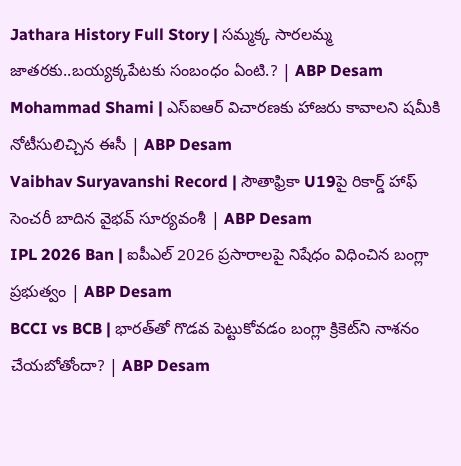Jathara History Full Story | సమ్మక్క సారలమ్మ జాతరకు..బయ్యక్కపేటకు సంబంధం ఏంటి.? | ABP Desam
Mohammad Shami | ఎస్ఐఆర్ విచారణకు హాజరు కావాలని షమీకి నోటీసులిచ్చిన ఈసీ | ABP Desam
Vaibhav Suryavanshi Record | సౌతాఫ్రికా U19పై రికార్డ్ హాఫ్ సెంచరీ బాదిన వైభవ్ సూర్యవంశీ | ABP Desam
IPL 2026 Ban | ఐపీఎల్ 2026 ప్రసారాలపై నిషేధం విధించిన బంగ్లా ప్రభుత్వం | ABP Desam
BCCI vs BCB | భారత్‌తో గొడవ పెట్టుకోవడం బంగ్లా క్రికెట్‌ని నాశనం చేయబోతోందా? | ABP Desam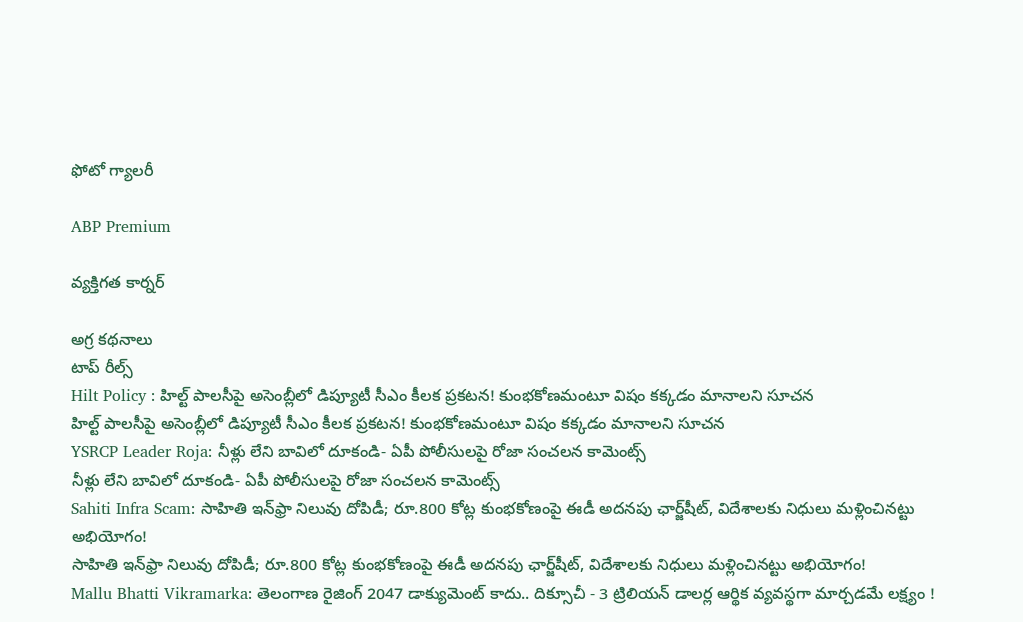ఫోటో గ్యాలరీ

ABP Premium

వ్యక్తిగత కార్నర్

అగ్ర కథనాలు
టాప్ రీల్స్
Hilt Policy : హిల్ట్ పాలసీపై అసెంబ్లీలో డిప్యూటీ సీఎం కీలక ప్రకటన! కుంభకోణమంటూ విషం కక్కడం మానాలని సూచన
హిల్ట్ పాలసీపై అసెంబ్లీలో డిప్యూటీ సీఎం కీలక ప్రకటన! కుంభకోణమంటూ విషం కక్కడం మానాలని సూచన
YSRCP Leader Roja: నీళ్లు లేని బావిలో దూకండి- ఏపీ పోలీసులపై రోజా సంచలన కామెంట్స్
నీళ్లు లేని బావిలో దూకండి- ఏపీ పోలీసులపై రోజా సంచలన కామెంట్స్
Sahiti Infra Scam: సాహితి ఇన్‌ఫ్రా నిలువు దోపిడీ; రూ.800 కోట్ల కుంభకోణంపై ఈడీ అదనపు ఛార్జ్‌షీట్‌, విదేశాలకు నిధులు మళ్లించినట్టు అభియోగం!
సాహితి ఇన్‌ఫ్రా నిలువు దోపిడీ; రూ.800 కోట్ల కుంభకోణంపై ఈడీ అదనపు ఛార్జ్‌షీట్‌, విదేశాలకు నిధులు మళ్లించినట్టు అభియోగం!
Mallu Bhatti Vikramarka: తెలంగాణ రైజింగ్ 2047 డాక్యుమెంట్ కాదు.. దిక్సూచీ - 3 ట్రిలియన్ డాలర్ల ఆర్థిక వ్యవస్థగా మార్చడమే లక్ష్యం !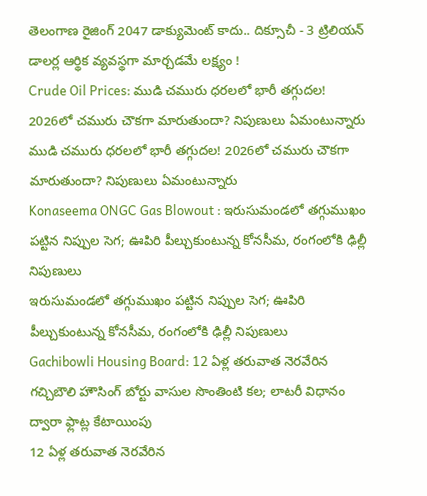తెలంగాణ రైజింగ్ 2047 డాక్యుమెంట్ కాదు.. దిక్సూచీ - 3 ట్రిలియన్ డాలర్ల ఆర్థిక వ్యవస్థగా మార్చడమే లక్ష్యం !
Crude Oil Prices: ముడి చమురు ధరలలో భారీ తగ్గుదల! 2026లో చమురు చౌకగా మారుతుందా? నిపుణులు ఏమంటున్నారు
ముడి చమురు ధరలలో భారీ తగ్గుదల! 2026లో చమురు చౌకగా మారుతుందా? నిపుణులు ఏమంటున్నారు
Konaseema ONGC Gas Blowout : ఇరుసుమండలో తగ్గుముఖం పట్టిన నిప్పుల సెగ; ఊపిరి పీల్చుకుంటున్న కోనసీమ, రంగంలోకి ఢిల్లీ నిపుణులు
ఇరుసుమండలో తగ్గుముఖం పట్టిన నిప్పుల సెగ; ఊపిరి పీల్చుకుంటున్న కోనసీమ, రంగంలోకి ఢిల్లీ నిపుణులు
Gachibowli Housing Board: 12 ఏళ్ల తరువాత నెరవేరిన గచ్చిబౌలి హౌసింగ్ బోర్టు వాసుల సొంతింటి కల; లాటరీ విధానం ద్వారా ఫ్లాట్ల కేటాయింపు
12 ఏళ్ల తరువాత నెరవేరిన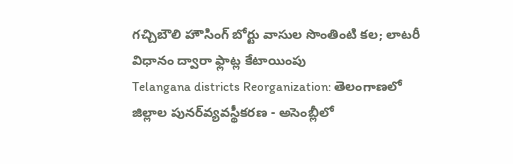గచ్చిబౌలి హౌసింగ్ బోర్టు వాసుల సొంతింటి కల; లాటరీ విధానం ద్వారా ఫ్లాట్ల కేటాయింపు
Telangana districts Reorganization: తెలంగాణలో జిల్లాల పునర్‌వ్యవస్థీకరణ - అసెంబ్లీలో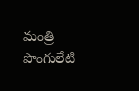మంత్రి పొంగులేటి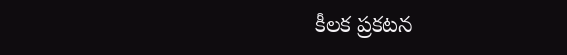కీలక ప్రకటన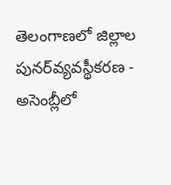తెలంగాణలో జిల్లాల పునర్‌వ్యవస్థీకరణ - అసెంబ్లీలో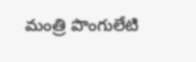మంత్రి పొంగులేటి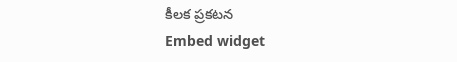కీలక ప్రకటన
Embed widget